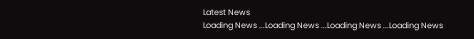Latest News
Loading News ...Loading News ...Loading News ...Loading News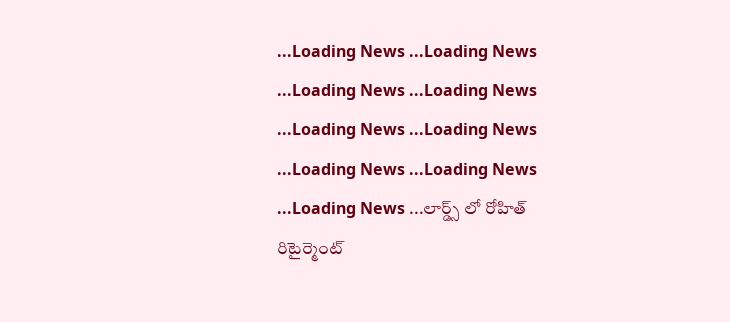...Loading News ...Loading News ...Loading News ...Loading News ...Loading News ...Loading News ...Loading News ...Loading News ...Loading News ...లార్డ్స్ లో రోహిత్ రిటైర్మెంట్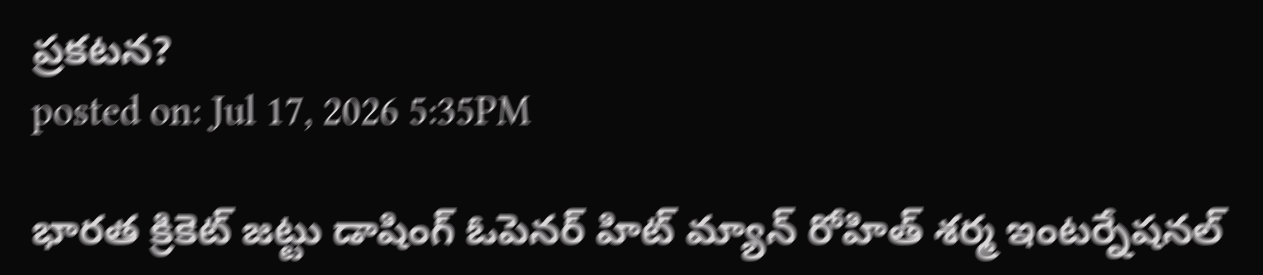ప్రకటన?
posted on: Jul 17, 2026 5:35PM

భారత క్రికెట్ జట్టు డాషింగ్ ఓపెనర్ హిట్ మ్యాన్ రోహిత్ శర్మ ఇంటర్నేషనల్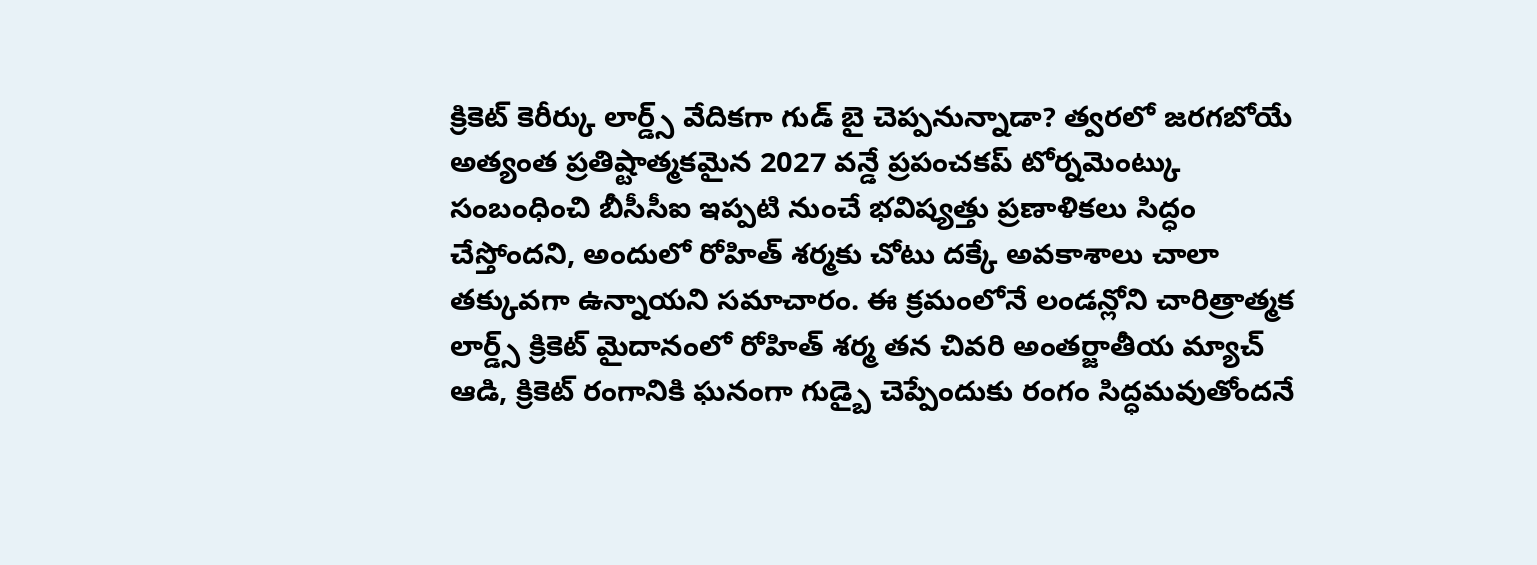క్రికెట్ కెరీర్కు లార్డ్స్ వేదికగా గుడ్ బై చెప్పనున్నాడా? త్వరలో జరగబోయే అత్యంత ప్రతిష్టాత్మకమైన 2027 వన్డే ప్రపంచకప్ టోర్నమెంట్కు సంబంధించి బీసీసీఐ ఇప్పటి నుంచే భవిష్యత్తు ప్రణాళికలు సిద్ధం చేస్తోందని, అందులో రోహిత్ శర్మకు చోటు దక్కే అవకాశాలు చాలా తక్కువగా ఉన్నాయని సమాచారం. ఈ క్రమంలోనే లండన్లోని చారిత్రాత్మక లార్డ్స్ క్రికెట్ మైదానంలో రోహిత్ శర్మ తన చివరి అంతర్జాతీయ మ్యాచ్ ఆడి, క్రికెట్ రంగానికి ఘనంగా గుడ్బై చెప్పేందుకు రంగం సిద్ధమవుతోందనే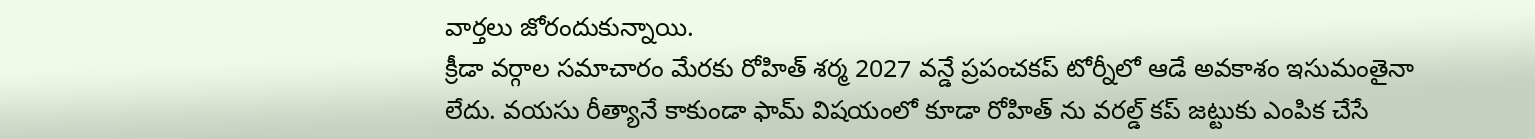వార్తలు జోరందుకున్నాయి.
క్రీడా వర్గాల సమాచారం మేరకు రోహిత్ శర్మ 2027 వన్డే ప్రపంచకప్ టోర్నీలో ఆడే అవకాశం ఇసుమంతైనా లేదు. వయసు రీత్యానే కాకుండా ఫామ్ విషయంలో కూడా రోహిత్ ను వరల్డ్ కప్ జట్టుకు ఎంపిక చేసే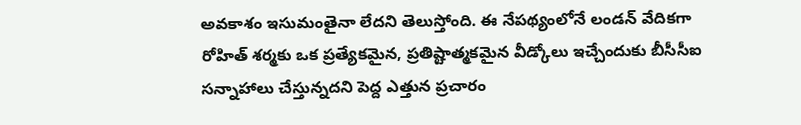అవకాశం ఇసుమంతైనా లేదని తెలుస్తోంది. ఈ నేపథ్యంలోనే లండన్ వేదికగా రోహిత్ శర్మకు ఒక ప్రత్యేకమైన, ప్రతిష్టాత్మకమైన వీడ్కోలు ఇచ్చేందుకు బీసీసీఐ సన్నాహాలు చేస్తున్నదని పెద్ద ఎత్తున ప్రచారం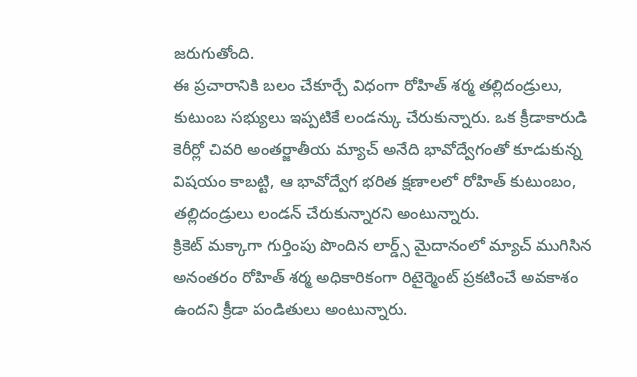జరుగుతోంది.
ఈ ప్రచారానికి బలం చేకూర్చే విధంగా రోహిత్ శర్మ తల్లిదండ్రులు, కుటుంబ సభ్యులు ఇప్పటికే లండన్కు చేరుకున్నారు. ఒక క్రీడాకారుడి కెరీర్లో చివరి అంతర్జాతీయ మ్యాచ్ అనేది భావోద్వేగంతో కూడుకున్న విషయం కాబట్టి, ఆ భావోద్వేగ భరిత క్షణాలలో రోహిత్ కుటుంబం, తల్లిదండ్రులు లండన్ చేరుకున్నారని అంటున్నారు.
క్రికెట్ మక్కాగా గుర్తింపు పొందిన లార్డ్స్ మైదానంలో మ్యాచ్ ముగిసిన అనంతరం రోహిత్ శర్మ అధికారికంగా రిటైర్మెంట్ ప్రకటించే అవకాశం ఉందని క్రీడా పండితులు అంటున్నారు.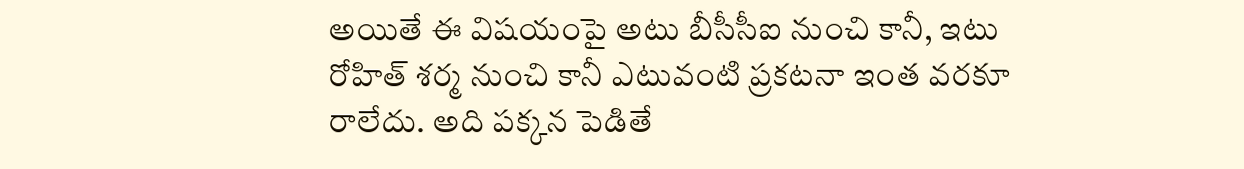అయితే ఈ విషయంపై అటు బీసీసీఐ నుంచి కానీ, ఇటు రోహిత్ శర్మ నుంచి కానీ ఎటువంటి ప్రకటనా ఇంత వరకూ రాలేదు. అది పక్కన పెడితే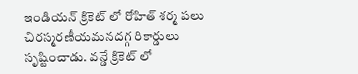ఇండియన్ క్రికెట్ లో రోహిత్ శర్మ పలు చిరస్మరణీయమనదగ్గ రికార్డులు సృష్టించాడు. వన్డే క్రికెట్ లో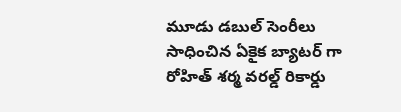మూడు డబుల్ సెంరీలు సాధించిన ఏకైక బ్యాటర్ గా రోహిత్ శర్మ వరల్డ్ రికార్డు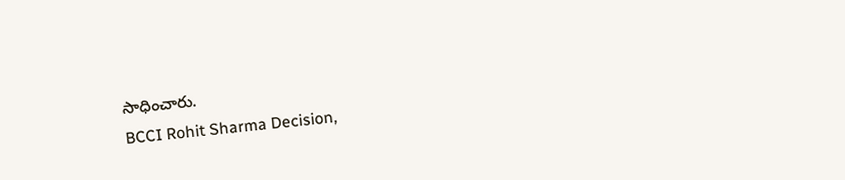సాధించారు.
BCCI Rohit Sharma Decision,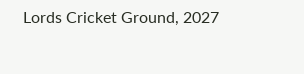Lords Cricket Ground, 2027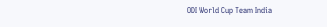ODI World Cup Team India